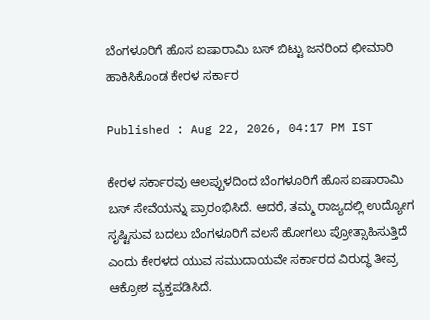ಬೆಂಗಳೂರಿಗೆ ಹೊಸ ಐಷಾರಾಮಿ ಬಸ್ ಬಿಟ್ಟು ಜನರಿಂದ ಛೀಮಾರಿ ಹಾಕಿಸಿಕೊಂಡ ಕೇರಳ ಸರ್ಕಾರ

Published : Aug 22, 2026, 04:17 PM IST

ಕೇರಳ ಸರ್ಕಾರವು ಆಲಪ್ಪುಳದಿಂದ ಬೆಂಗಳೂರಿಗೆ ಹೊಸ ಐಷಾರಾಮಿ ಬಸ್ ಸೇವೆಯನ್ನು ಪ್ರಾರಂಭಿಸಿದೆ. ಆದರೆ, ತಮ್ಮ ರಾಜ್ಯದಲ್ಲಿ ಉದ್ಯೋಗ ಸೃಷ್ಟಿಸುವ ಬದಲು ಬೆಂಗಳೂರಿಗೆ ವಲಸೆ ಹೋಗಲು ಪ್ರೋತ್ಸಾಹಿಸುತ್ತಿದೆ ಎಂದು ಕೇರಳದ ಯುವ ಸಮುದಾಯವೇ ಸರ್ಕಾರದ ವಿರುದ್ಧ ತೀವ್ರ ಆಕ್ರೋಶ ವ್ಯಕ್ತಪಡಿಸಿದೆ.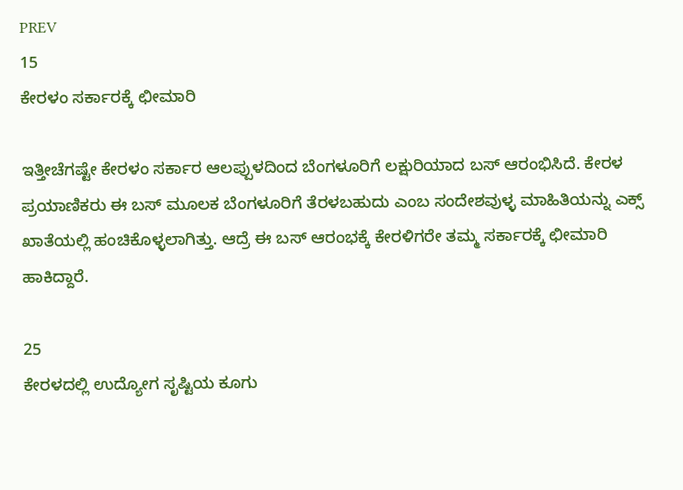PREV
15
ಕೇರಳಂ ಸರ್ಕಾರಕ್ಕೆ ಛೀಮಾರಿ

ಇತ್ತೀಚೆಗಷ್ಟೇ ಕೇರಳಂ ಸರ್ಕಾರ ಆಲಪ್ಪುಳದಿಂದ ಬೆಂಗಳೂರಿಗೆ ಲಕ್ಷುರಿಯಾದ ಬಸ್ ಆರಂಭಿಸಿದೆ. ಕೇರಳ ಪ್ರಯಾಣಿಕರು ಈ ಬಸ್ ಮೂಲಕ ಬೆಂಗಳೂರಿಗೆ ತೆರಳಬಹುದು ಎಂಬ ಸಂದೇಶವುಳ್ಳ ಮಾಹಿತಿಯನ್ನು ಎಕ್ಸ್ ಖಾತೆಯಲ್ಲಿ ಹಂಚಿಕೊಳ್ಳಲಾಗಿತ್ತು. ಆದ್ರೆ ಈ ಬಸ್ ಆರಂಭಕ್ಕೆ ಕೇರಳಿಗರೇ ತಮ್ಮ ಸರ್ಕಾರಕ್ಕೆ ಛೀಮಾರಿ ಹಾಕಿದ್ದಾರೆ.

25
ಕೇರಳದಲ್ಲಿ ಉದ್ಯೋಗ ಸೃಷ್ಟಿಯ ಕೂಗು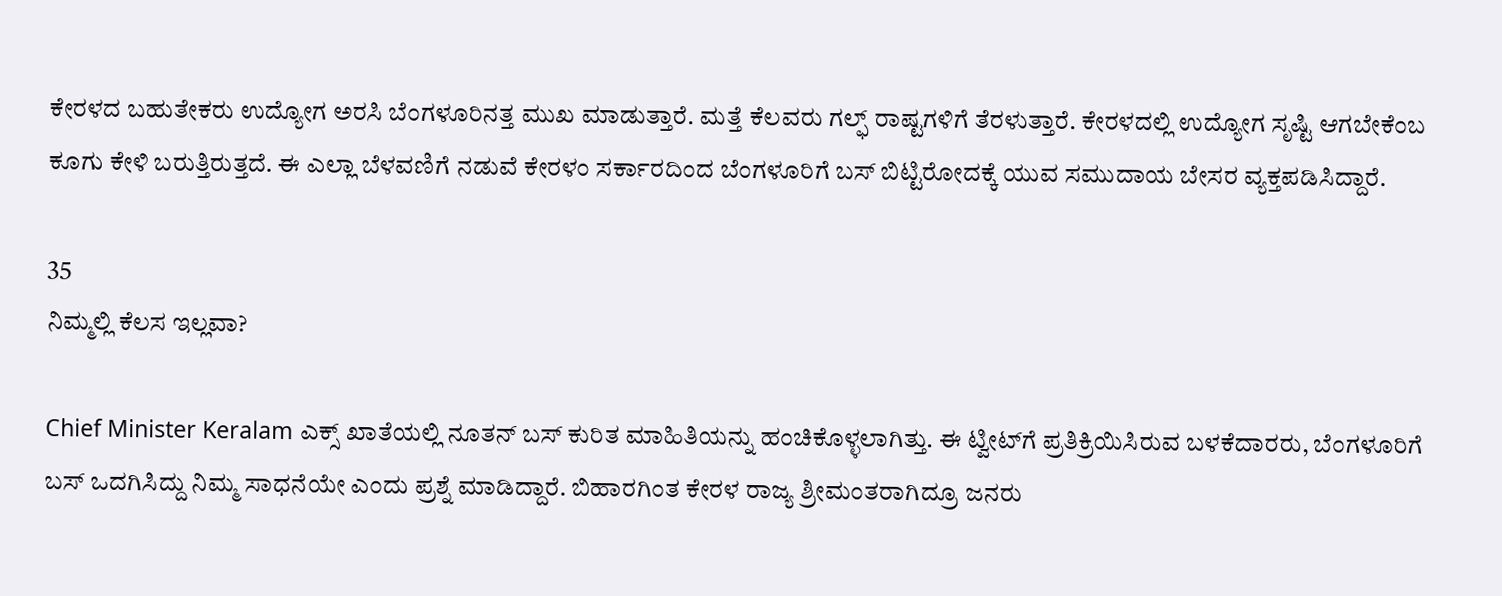ಕೇರಳದ ಬಹುತೇಕರು ಉದ್ಯೋಗ ಅರಸಿ ಬೆಂಗಳೂರಿನತ್ತ ಮುಖ ಮಾಡುತ್ತಾರೆ. ಮತ್ತೆ ಕೆಲವರು ಗಲ್ಫ್ ರಾಷ್ಟಗಳಿಗೆ ತೆರಳುತ್ತಾರೆ. ಕೇರಳದಲ್ಲಿ ಉದ್ಯೋಗ ಸೃಷ್ಟಿ ಆಗಬೇಕೆಂಬ ಕೂಗು ಕೇಳಿ ಬರುತ್ತಿರುತ್ತದೆ. ಈ ಎಲ್ಲಾ ಬೆಳವಣಿಗೆ ನಡುವೆ ಕೇರಳಂ ಸರ್ಕಾರದಿಂದ ಬೆಂಗಳೂರಿಗೆ ಬಸ್ ಬಿಟ್ಟಿರೋದಕ್ಕೆ ಯುವ ಸಮುದಾಯ ಬೇಸರ ವ್ಯಕ್ತಪಡಿಸಿದ್ದಾರೆ.

35
ನಿಮ್ಮಲ್ಲಿ ಕೆಲಸ ಇಲ್ಲವಾ?

Chief Minister Keralam ಎಕ್ಸ್ ಖಾತೆಯಲ್ಲಿ ನೂತನ್ ಬಸ್‌ ಕುರಿತ ಮಾಹಿತಿಯನ್ನು ಹಂಚಿಕೊಳ್ಳಲಾಗಿತ್ತು. ಈ ಟ್ವೀಟ್‌ಗೆ ಪ್ರತಿಕ್ರಿಯಿಸಿರುವ ಬಳಕೆದಾರರು, ಬೆಂಗಳೂರಿಗೆ ಬಸ್ ಒದಗಿಸಿದ್ದು ನಿಮ್ಮ ಸಾಧನೆಯೇ ಎಂದು ಪ್ರಶ್ನೆ ಮಾಡಿದ್ದಾರೆ. ಬಿಹಾರಗಿಂತ ಕೇರಳ ರಾಜ್ಯ ಶ್ರೀಮಂತರಾಗಿದ್ರೂ ಜನರು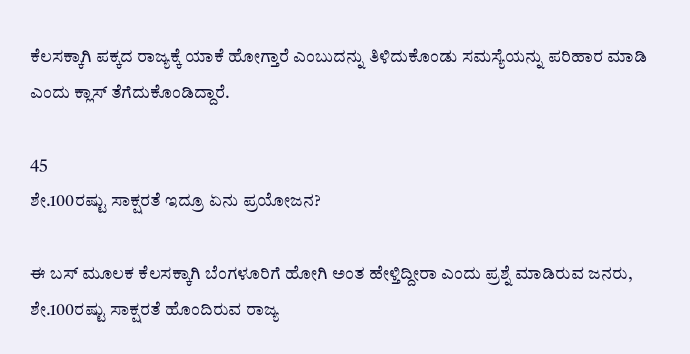ಕೆಲಸಕ್ಕಾಗಿ ಪಕ್ಕದ ರಾಜ್ಯಕ್ಕೆ ಯಾಕೆ ಹೋಗ್ತಾರೆ ಎಂಬುದನ್ನು ತಿಳಿದುಕೊಂಡು ಸಮಸ್ಯೆಯನ್ನು ಪರಿಹಾರ ಮಾಡಿ ಎಂದು ಕ್ಲಾಸ್ ತೆಗೆದುಕೊಂಡಿದ್ದಾರೆ.

45
ಶೇ.100ರಷ್ಟು ಸಾಕ್ಷರತೆ ಇದ್ರೂ ಏನು ಪ್ರಯೋಜನ?

ಈ ಬಸ್ ಮೂಲಕ ಕೆಲಸಕ್ಕಾಗಿ ಬೆಂಗಳೂರಿಗೆ ಹೋಗಿ ಅಂತ ಹೇಳ್ತಿದ್ದೀರಾ ಎಂದು ಪ್ರಶ್ನೆ ಮಾಡಿರುವ ಜನರು, ಶೇ.100ರಷ್ಟು ಸಾಕ್ಷರತೆ ಹೊಂದಿರುವ ರಾಜ್ಯ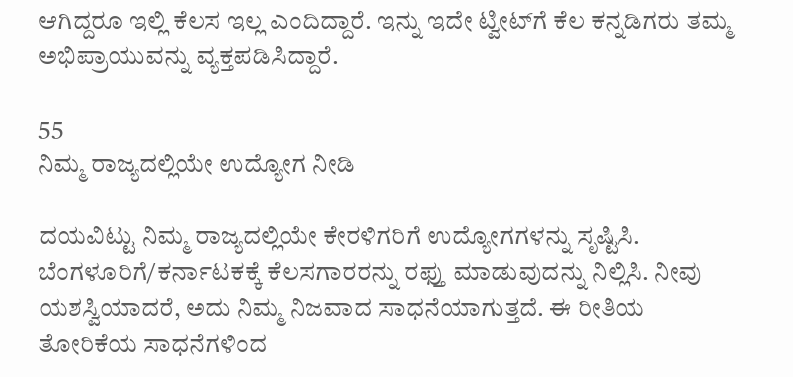ಆಗಿದ್ದರೂ ಇಲ್ಲಿ ಕೆಲಸ ಇಲ್ಲ ಎಂದಿದ್ದಾರೆ. ಇನ್ನು ಇದೇ ಟ್ವೀಟ್‌ಗೆ ಕೆಲ ಕನ್ನಡಿಗರು ತಮ್ಮ ಅಭಿಪ್ರಾಯುವನ್ನು ವ್ಯಕ್ತಪಡಿಸಿದ್ದಾರೆ.

55
ನಿಮ್ಮ ರಾಜ್ಯದಲ್ಲಿಯೇ ಉದ್ಯೋಗ ನೀಡಿ

ದಯವಿಟ್ಟು ನಿಮ್ಮ ರಾಜ್ಯದಲ್ಲಿಯೇ ಕೇರಳಿಗರಿಗೆ ಉದ್ಯೋಗಗಳನ್ನು ಸೃಷ್ಟಿಸಿ. ಬೆಂಗಳೂರಿಗೆ/ಕರ್ನಾಟಕಕ್ಕೆ ಕೆಲಸಗಾರರನ್ನು ರಫ್ತು ಮಾಡುವುದನ್ನು ನಿಲ್ಲಿಸಿ. ನೀವು ಯಶಸ್ವಿಯಾದರೆ, ಅದು ನಿಮ್ಮ ನಿಜವಾದ ಸಾಧನೆಯಾಗುತ್ತದೆ. ಈ ರೀತಿಯ ತೋರಿಕೆಯ ಸಾಧನೆಗಳಿಂದ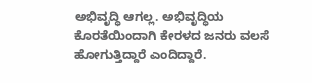ಅಭಿವೃದ್ಧಿ ಆಗಲ್ಲ. ಅಭಿವೃದ್ಧಿಯ ಕೊರತೆಯಿಂದಾಗಿ ಕೇರಳದ ಜನರು ವಲಸೆ ಹೋಗುತ್ತಿದ್ದಾರೆ ಎಂದಿದ್ದಾರೆ.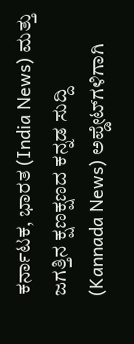ಕರ್ನಾಟಕ, ಭಾರತ (India News) ಮತ್ತು ಜಗತ್ತಿನ ಕ್ಷಣಕ್ಷಣದ ಕನ್ನಡ ಸುದ್ದಿ (Kannada News) ಅಪ್ಡೇಟ್‌ಗಳಿಗಾಗಿ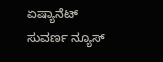ಏಷ್ಯಾನೆಟ್ ಸುವರ್ಣ ನ್ಯೂಸ್‌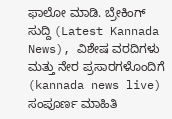ಫಾಲೋ ಮಾಡಿ. ಬ್ರೇಕಿಂಗ್ ಸುದ್ದಿ (Latest Kannada News), ವಿಶೇಷ ವರದಿಗಳು ಮತ್ತು ನೇರ ಪ್ರಸಾರಗಳೊಂದಿಗೆ (kannada news live) ಸಂಪೂರ್ಣ ಮಾಹಿತಿ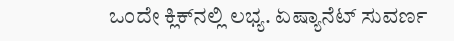ಒಂದೇ ಕ್ಲಿಕ್‌ನಲ್ಲಿ ಲಭ್ಯ. ಏಷ್ಯಾನೆಟ್ ಸುವರ್ಣ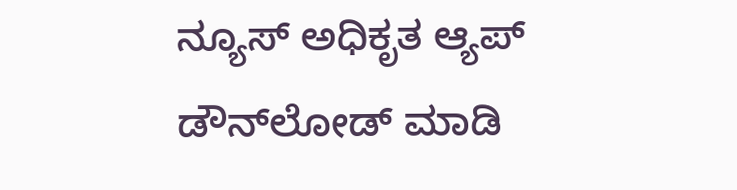ನ್ಯೂಸ್ ಅಧಿಕೃತ ಆ್ಯಪ್ ಡೌನ್‌ಲೋಡ್ ಮಾಡಿ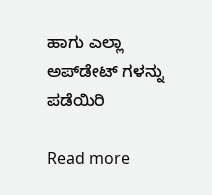ಹಾಗು ಎಲ್ಲಾ ಅಪ್‌ಡೇಟ್ ಗಳನ್ನು ಪಡೆಯಿರಿ

Read more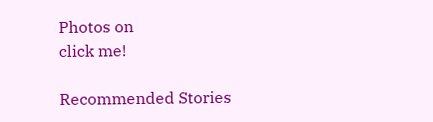Photos on
click me!

Recommended Stories